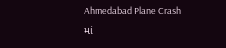Ahmedabad Plane Crash માં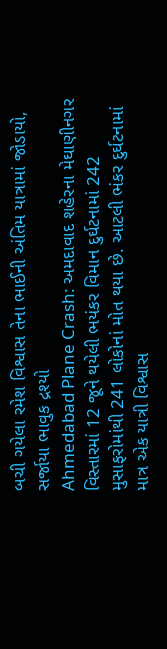બચી ગયેલા રમેશ વિશ્વાસ તેના ભાઈની અંતિમ યાત્રામાં જોડાયો, સર્જાયા ભાવુક દ્રશ્યો
Ahmedabad Plane Crash: અમદાવાદ શહેરના મેઘાણીનગર વિસ્તારમાં 12 જૂને થયેલી ભયંકર વિમાન દુર્ઘટનામાં 242 મુસાફરોમાંથી 241 લોકોનાં મોત થયા છે. આટલી ભંકર દુર્ઘટનામાં માત્ર એક યાત્રી વિશ્વાસ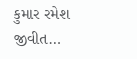કુમાર રમેશ જીવીત…